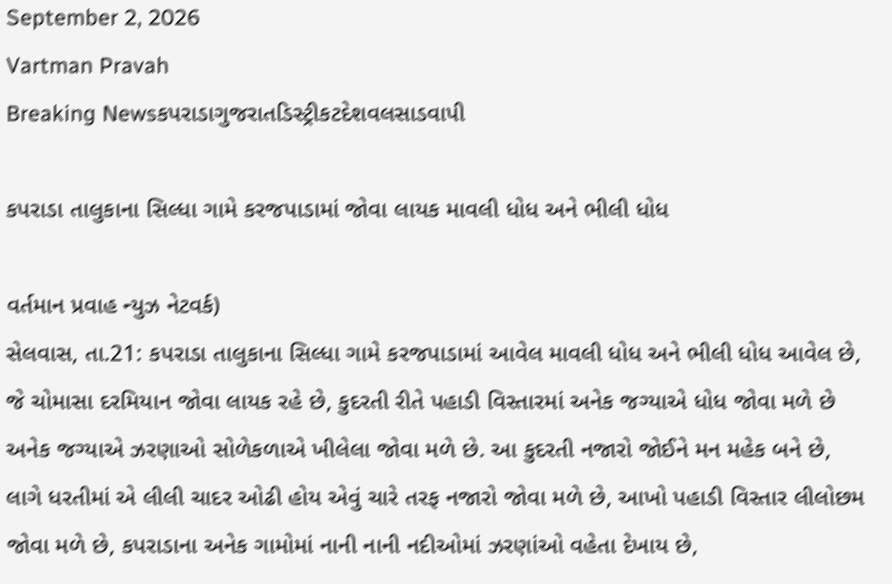September 2, 2026
Vartman Pravah
Breaking Newsકપરાડાગુજરાતડિસ્ટ્રીકટદેશવલસાડવાપી

કપરાડા તાલુકાના સિલ્‍ધા ગામે કરજપાડામાં જોવા લાયક માવલી ધોધ અને ભીલી ધોધ

વર્તમાન પ્રવાહ ન્‍યુઝ નેટવર્ક)
સેલવાસ, તા.21: કપરાડા તાલુકાના સિલ્‍ધા ગામે કરજપાડામાં આવેલ માવલી ધોધ અને ભીલી ધોધ આવેલ છે, જે ચોમાસા દરમિયાન જોવા લાયક રહે છે, કુદરતી રીતે પહાડી વિસ્‍તારમાં અનેક જગ્‍યાએ ધોધ જોવા મળે છે અનેક જગ્‍યાએ ઝરણાઓ સોળેકળાએ ખીલેલા જોવા મળે છે. આ કુદરતી નજારો જોઈને મન મહેક બને છે, લાગે ધરતીમાં એ લીલી ચાદર ઓઢી હોય એવું ચારે તરફ નજારો જોવા મળે છે, આખો પહાડી વિસ્‍તાર લીલોછમ જોવા મળે છે, કપરાડાના અનેક ગામોમાં નાની નાની નદીઓમાં ઝરણાંઓ વહેતા દેખાય છે,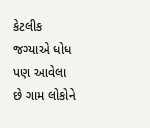કેટલીક જગ્‍યાએ ધોધ પણ આવેલા છે ગામ લોકોને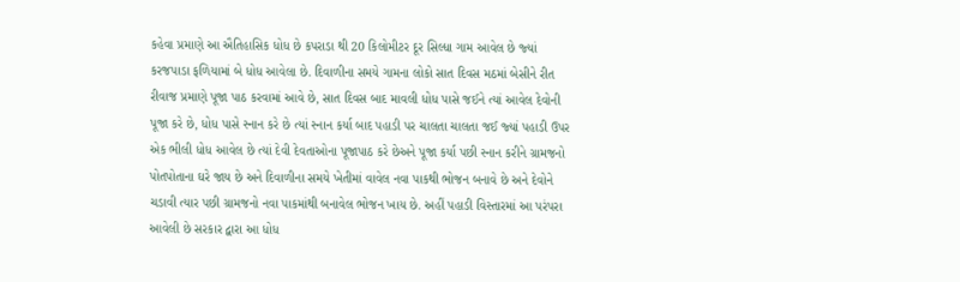કહેવા પ્રમાણે આ ઐતિહાસિક ધોધ છે કપરાડા થી 20 કિલોમીટર દૂર સિલ્‍ધા ગામ આવેલ છે જ્‍યાં કરજપાડા ફળિયામાં બે ધોધ આવેલા છે. દિવાળીના સમયે ગામના લોકો સાત દિવસ મઠમાં બેસીને રીત રીવાજ પ્રમાણે પૂજા પાઠ કરવામાં આવે છે, સાત દિવસ બાદ માવલી ધોધ પાસે જઈને ત્‍યાં આવેલ દેવોની પૂજા કરે છે, ધોધ પાસે સ્‍નાન કરે છે ત્‍યાં સ્‍નાન કર્યા બાદ પહાડી પર ચાલતા ચાલતા જઈ જ્‍યાં પહાડી ઉપર એક ભીલી ધોધ આવેલ છે ત્‍યાં દેવી દેવતાઓના પૂજાપાઠ કરે છેઅને પૂજા કર્યા પછી સ્‍નાન કરીને ગ્રામજનો પોતપોતાના ઘરે જાય છે અને દિવાળીના સમયે ખેતીમાં વાવેલ નવા પાકથી ભોજન બનાવે છે અને દેવોને ચડાવી ત્‍યાર પછી ગ્રામજનો નવા પાકમાંથી બનાવેલ ભોજન ખાય છે. અહીં પહાડી વિસ્‍તારમાં આ પરંપરા આવેલી છે સરકાર દ્વારા આ ધોધ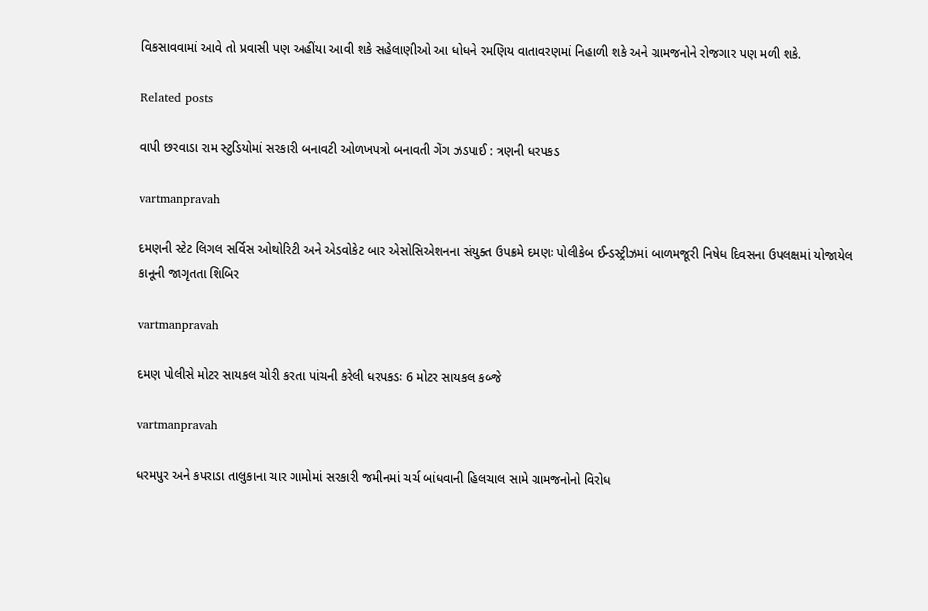વિકસાવવામાં આવે તો પ્રવાસી પણ અહીંયા આવી શકે સહેલાણીઓ આ ધોધને રમણિય વાતાવરણમાં નિહાળી શકે અને ગ્રામજનોને રોજગાર પણ મળી શકે.

Related posts

વાપી છરવાડા રામ સ્‍ટુડિયોમાં સરકારી બનાવટી ઓળખપત્રો બનાવતી ગેંગ ઝડપાઈ : ત્રણની ધરપકડ

vartmanpravah

દમણની સ્‍ટેટ લિગલ સર્વિસ ઓથોરિટી અને એડવોકેટ બાર એસોસિએશનના સંયુક્‍ત ઉપક્રમે દમણઃ પોલીકેબ ઈન્‍ડસ્‍ટ્રીઝમાં બાળમજૂરી નિષેધ દિવસના ઉપલક્ષમાં યોજાયેલ કાનૂની જાગૃતતા શિબિર

vartmanpravah

દમણ પોલીસે મોટર સાયકલ ચોરી કરતા પાંચની કરેલી ધરપકડઃ 6 મોટર સાયકલ કબ્‍જે

vartmanpravah

ધરમપુર અને કપરાડા તાલુકાના ચાર ગામોમાં સરકારી જમીનમાં ચર્ચ બાંધવાની હિલચાલ સામે ગ્રામજનોનો વિરોધ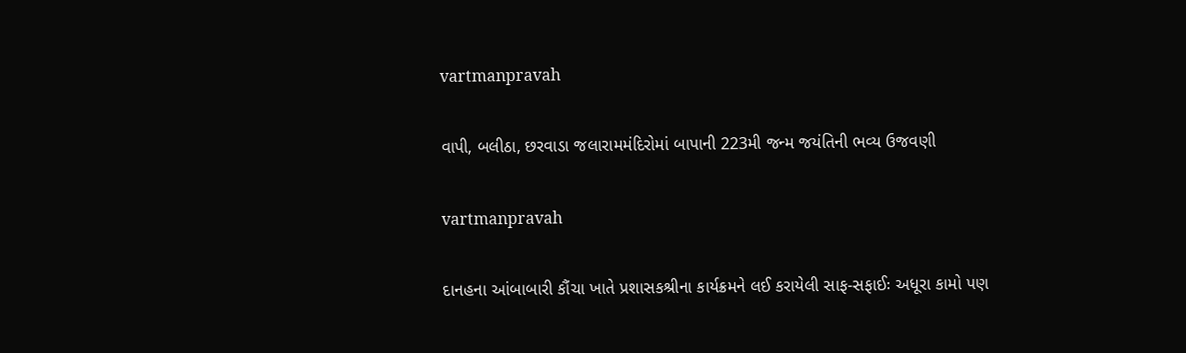vartmanpravah

વાપી, બલીઠા, છરવાડા જલારામમંદિરોમાં બાપાની 223મી જન્‍મ જયંતિની ભવ્‍ય ઉજવણી

vartmanpravah

દાનહના આંબાબારી કૌંચા ખાતે પ્રશાસકશ્રીના કાર્યક્રમને લઈ કરાયેલી સાફ-સફાઈઃ અધૂરા કામો પણ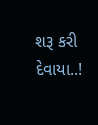શરૂ કરી દેવાયા..!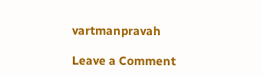vartmanpravah

Leave a Comment